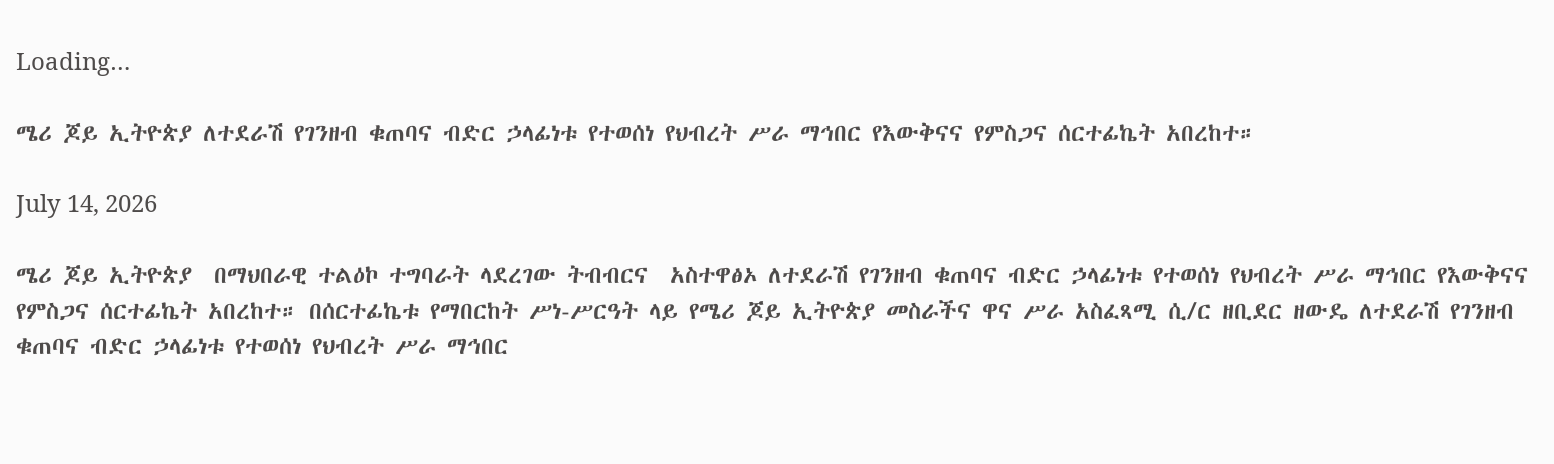Loading…

ሜሪ ጆይ ኢትዮጵያ ለተደራሽ የገንዘብ ቁጠባና ብድር ኃላፊነቱ የተወሰነ የህብረት ሥራ ማኅበር የእውቅናና የምስጋና ሰርተፊኬት አበረከተ።

July 14, 2026

ሜሪ ጆይ ኢትዮጵያ  በማህበራዊ ተልዕኮ ተግባራት ላደረገው ትብብርና  አስተዋፅኦ ለተደራሽ የገንዘብ ቁጠባና ብድር ኃላፊነቱ የተወሰነ የህብረት ሥራ ማኅበር የእውቅናና የምስጋና ሰርተፊኬት አበረከተ። በሰርተፊኬቱ የማበርከት ሥነ-ሥርዓት ላይ የሜሪ ጆይ ኢትዮጵያ መስራችና ዋና ሥራ አስፈጻሚ ሲ/ር ዘቢደር ዘውዴ ለተደራሽ የገንዘብ ቁጠባና ብድር ኃላፊነቱ የተወሰነ የህብረት ሥራ ማኅበር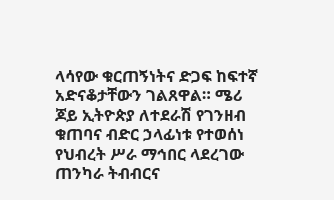ላሳየው ቁርጠኝነትና ድጋፍ ከፍተኛ አድናቆታቸውን ገልጸዋል። ሜሪ ጆይ ኢትዮጵያ ለተደራሽ የገንዘብ ቁጠባና ብድር ኃላፊነቱ የተወሰነ የህብረት ሥራ ማኅበር ላደረገው ጠንካራ ትብብርና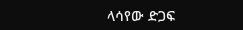ላሳየው ድጋፍ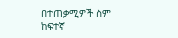በተጠቃሚዎች ስም ከፍተኛ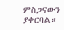ምስጋናውን ያቀርባል።